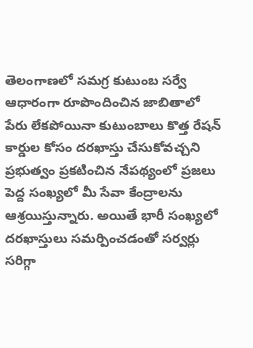తెలంగాణలో సమగ్ర కుటుంబ సర్వే ఆధారంగా రూపొందించిన జాబితాలో పేరు లేకపోయినా కుటుంబాలు కొత్త రేషన్ కార్డుల కోసం దరఖాస్తు చేసుకోవచ్చని ప్రభుత్వం ప్రకటించిన నేపథ్యంలో ప్రజలు పెద్ద సంఖ్యలో మీ సేవా కేంద్రాలను ఆశ్రయిస్తున్నారు. అయితే భారీ సంఖ్యలో దరఖాస్తులు సమర్పించడంతో సర్వర్లు సరిగ్గా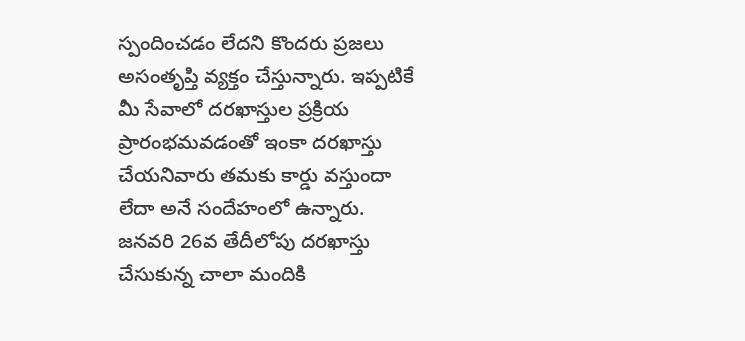స్పందించడం లేదని కొందరు ప్రజలు అసంతృప్తి వ్యక్తం చేస్తున్నారు. ఇప్పటికే మీ సేవాలో దరఖాస్తుల ప్రక్రియ ప్రారంభమవడంతో ఇంకా దరఖాస్తు చేయనివారు తమకు కార్డు వస్తుందా లేదా అనే సందేహంలో ఉన్నారు. జనవరి 26వ తేదీలోపు దరఖాస్తు చేసుకున్న చాలా మందికి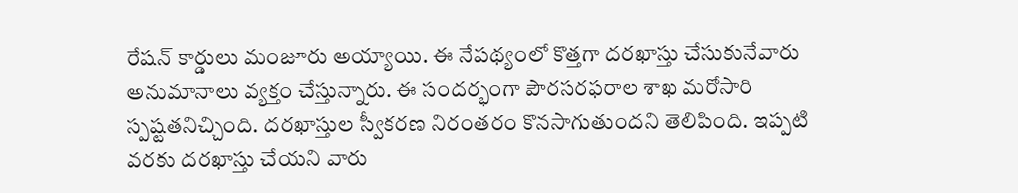రేషన్ కార్డులు మంజూరు అయ్యాయి. ఈ నేపథ్యంలో కొత్తగా దరఖాస్తు చేసుకునేవారు అనుమానాలు వ్యక్తం చేస్తున్నారు. ఈ సందర్భంగా పౌరసరఫరాల శాఖ మరోసారి స్పష్టతనిచ్చింది. దరఖాస్తుల స్వీకరణ నిరంతరం కొనసాగుతుందని తెలిపింది. ఇప్పటి వరకు దరఖాస్తు చేయని వారు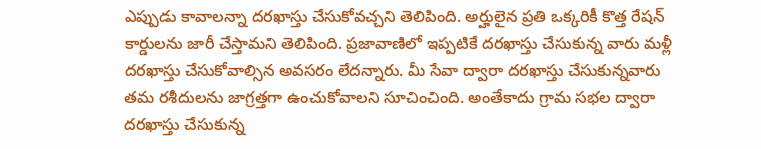ఎప్పుడు కావాలన్నా దరఖాస్తు చేసుకోవచ్చని తెలిపింది. అర్హులైన ప్రతి ఒక్కరికీ కొత్త రేషన్ కార్డులను జారీ చేస్తామని తెలిపింది. ప్రజావాణిలో ఇప్పటికే దరఖాస్తు చేసుకున్న వారు మళ్లీ దరఖాస్తు చేసుకోవాల్సిన అవసరం లేదన్నారు. మీ సేవా ద్వారా దరఖాస్తు చేసుకున్నవారు తమ రశీదులను జాగ్రత్తగా ఉంచుకోవాలని సూచించింది. అంతేకాదు గ్రామ సభల ద్వారా దరఖాస్తు చేసుకున్న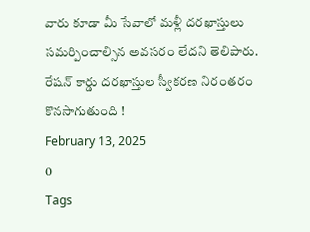వారు కూడా మీ సేవాలో మళ్లీ దరఖాస్తులు సమర్పించాల్సిన అవసరం లేదని తెలిపారు.
రేషన్ కార్డు దరఖాస్తుల స్వీకరణ నిరంతరం కొనసాగుతుంది !
February 13, 2025
0
Tags